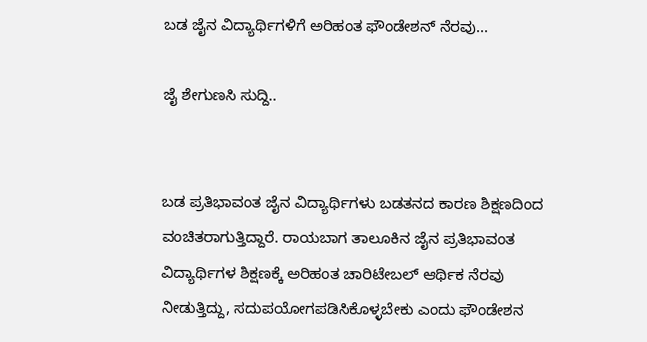ಬಡ ಜೈನ ವಿದ್ಯಾರ್ಥಿಗಳಿಗೆ ಅರಿಹಂತ ಫೌಂಡೇಶನ್‌ ನೆರವು...

ಜೈ ಶೇಗುಣಸಿ ಸುದ್ದಿ..


ಬಡ ಪ್ರತಿಭಾವಂತ ಜೈನ ವಿದ್ಯಾರ್ಥಿಗಳು ಬಡತನದ ಕಾರಣ ಶಿಕ್ಷಣದಿಂದ ವಂಚಿತರಾಗುತ್ತಿದ್ದಾರೆ. ರಾಯಬಾಗ ತಾಲೂಕಿನ ಜೈನ ಪ್ರತಿಭಾವಂತ ವಿದ್ಯಾರ್ಥಿಗಳ ಶಿಕ್ಷಣಕ್ಕೆ ಅರಿಹಂತ ಚಾರಿಟೇಬಲ್ ಆರ್ಥಿಕ ನೆರವು ನೀಡುತ್ತಿದ್ದು, ಸದುಪಯೋಗಪಡಿಸಿಕೊಳ್ಳಬೇಕು ಎಂದು ಫೌಂಡೇಶನ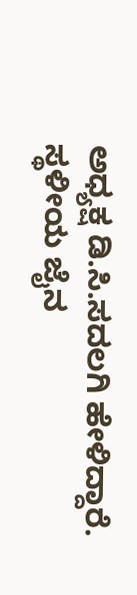ಅಧ್ಯಕ್ಷ ಡಿ.ಸಿ.ಸದಲಗಿ ಹೇಳಿದ್ದಾರೆ.
ಸ್ಥಳೀಯ ಜೈನ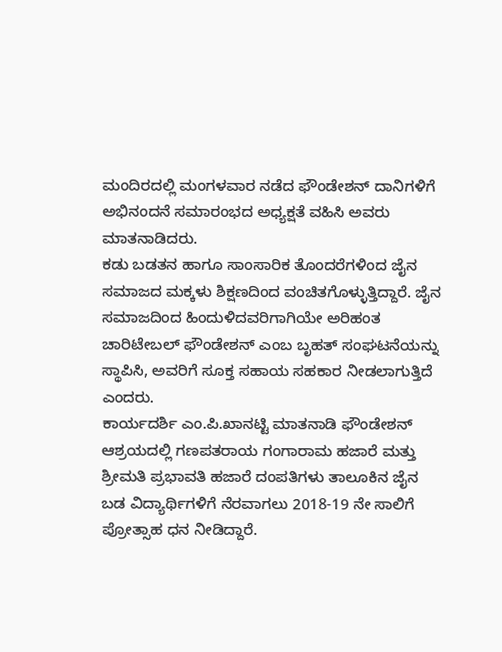ಮಂದಿರದಲ್ಲಿ ಮಂಗಳವಾರ ನಡೆದ ಫೌಂಡೇಶನ್ ದಾನಿಗಳಿಗೆ ಅಭಿನಂದನೆ ಸಮಾರಂಭದ ಅಧ್ಯಕ್ಷತೆ ವಹಿಸಿ ಅವರು ಮಾತನಾಡಿದರು.
ಕಡು ಬಡತನ ಹಾಗೂ ಸಾಂಸಾರಿಕ ತೊಂದರೆಗಳಿಂದ ಜೈನ ಸಮಾಜದ ಮಕ್ಕಳು ಶಿಕ್ಷಣದಿಂದ ವಂಚಿತಗೊಳ್ಳುತ್ತಿದ್ದಾರೆ. ಜೈನ ಸಮಾಜದಿಂದ ಹಿಂದುಳಿದವರಿಗಾಗಿಯೇ ಅರಿಹಂತ ಚಾರಿಟೇಬಲ್ ಫೌಂಡೇಶನ್ ಎಂಬ ಬೃಹತ್ ಸಂಘಟನೆಯನ್ನು ಸ್ಥಾಪಿಸಿ, ಅವರಿಗೆ ಸೂಕ್ತ ಸಹಾಯ ಸಹಕಾರ ನೀಡಲಾಗುತ್ತಿದೆ ಎಂದರು.
ಕಾರ್ಯದರ್ಶಿ ಎಂ.ಪಿ.ಖಾನಟ್ಟಿ ಮಾತನಾಡಿ ಫೌಂಡೇಶನ್ ಆಶ್ರಯದಲ್ಲಿ ಗಣಪತರಾಯ ಗಂಗಾರಾಮ ಹಜಾರೆ ಮತ್ತು ಶ್ರೀಮತಿ ಪ್ರಭಾವತಿ ಹಜಾರೆ ದಂಪತಿಗಳು ತಾಲೂಕಿನ ಜೈನ ಬಡ ವಿದ್ಯಾರ್ಥಿಗಳಿಗೆ ನೆರವಾಗಲು 2018-19 ನೇ ಸಾಲಿಗೆ ಪ್ರೋತ್ಸಾಹ ಧನ ನೀಡಿದ್ದಾರೆ.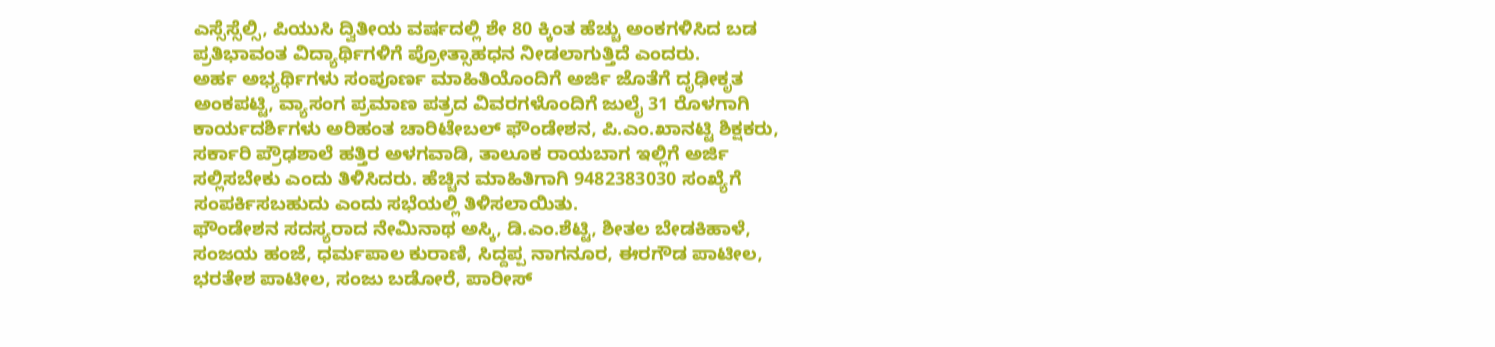ಎಸ್ಸೆಸ್ಸೆಲ್ಸಿ, ಪಿಯುಸಿ ದ್ವಿತೀಯ ವರ್ಷದಲ್ಲಿ ಶೇ 80 ಕ್ಕಿಂತ ಹೆಚ್ಚು ಅಂಕಗಳಿಸಿದ ಬಡ ಪ್ರತಿಭಾವಂತ ವಿದ್ಯಾರ್ಥಿಗಳಿಗೆ ಪ್ರೋತ್ಸಾಹಧನ ನೀಡಲಾಗುತ್ತಿದೆ ಎಂದರು.
ಅರ್ಹ ಅಭ್ಯರ್ಥಿಗಳು ಸಂಪೂರ್ಣ ಮಾಹಿತಿಯೊಂದಿಗೆ ಅರ್ಜಿ ಜೊತೆಗೆ ದೃಢೀಕೃತ ಅಂಕಪಟ್ಟಿ, ವ್ಯಾಸಂಗ ಪ್ರಮಾಣ ಪತ್ರದ ವಿವರಗಳೊಂದಿಗೆ ಜುಲೈ 31 ರೊಳಗಾಗಿ ಕಾರ್ಯದರ್ಶಿಗಳು ಅರಿಹಂತ ಚಾರಿಟೇಬಲ್ ಫೌಂಡೇಶನ, ಪಿ.ಎಂ.ಖಾನಟ್ಟಿ ಶಿಕ್ಷಕರು, ಸರ್ಕಾರಿ ಪ್ರೌಢಶಾಲೆ ಹತ್ತಿರ ಅಳಗವಾಡಿ, ತಾಲೂಕ ರಾಯಬಾಗ ಇಲ್ಲಿಗೆ ಅರ್ಜಿ ಸಲ್ಲಿಸಬೇಕು ಎಂದು ತಿಳಿಸಿದರು. ಹೆಚ್ಚಿನ ಮಾಹಿತಿಗಾಗಿ 9482383030 ಸಂಖ್ಯೆಗೆ ಸಂಪರ್ಕಿಸಬಹುದು ಎಂದು ಸಭೆಯಲ್ಲಿ ತಿಳಿಸಲಾಯಿತು.
ಫೌಂಡೇಶನ ಸದಸ್ಯರಾದ ನೇಮಿನಾಥ ಅಸ್ಕಿ, ಡಿ.ಎಂ.ಶೆಟ್ಟಿ, ಶೀತಲ ಬೇಡಕಿಹಾಳೆ, ಸಂಜಯ ಹಂಜೆ, ಧರ್ಮಪಾಲ ಕುರಾಣಿ, ಸಿದ್ದಪ್ಪ ನಾಗನೂರ, ಈರಗೌಡ ಪಾಟೀಲ, ಭರತೇಶ ಪಾಟೀಲ, ಸಂಜು ಬಡೋರೆ, ಪಾರೀಸ್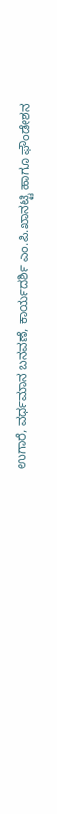ಉಗಾರೆ, ವರ್ಧಮಾನ ಬನವಣೆ, ಕಾರ್ಯದರ್ಶಿ ಎಂ.ಪಿ.ಖಾನಟ್ಟಿ ಹಾಗೂ ಫೌಂಡೇಶನ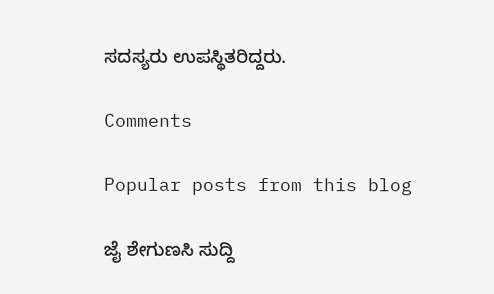ಸದಸ್ಯರು ಉಪಸ್ಥಿತರಿದ್ದರು.

Comments

Popular posts from this blog

ಜೈ ಶೇಗುಣಸಿ ಸುದ್ದಿ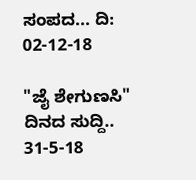ಸಂಪದ... ದಿ: 02-12-18

"ಜೈ ಶೇಗುಣಸಿ" ದಿನದ ಸುದ್ದಿ.. 31-5-18